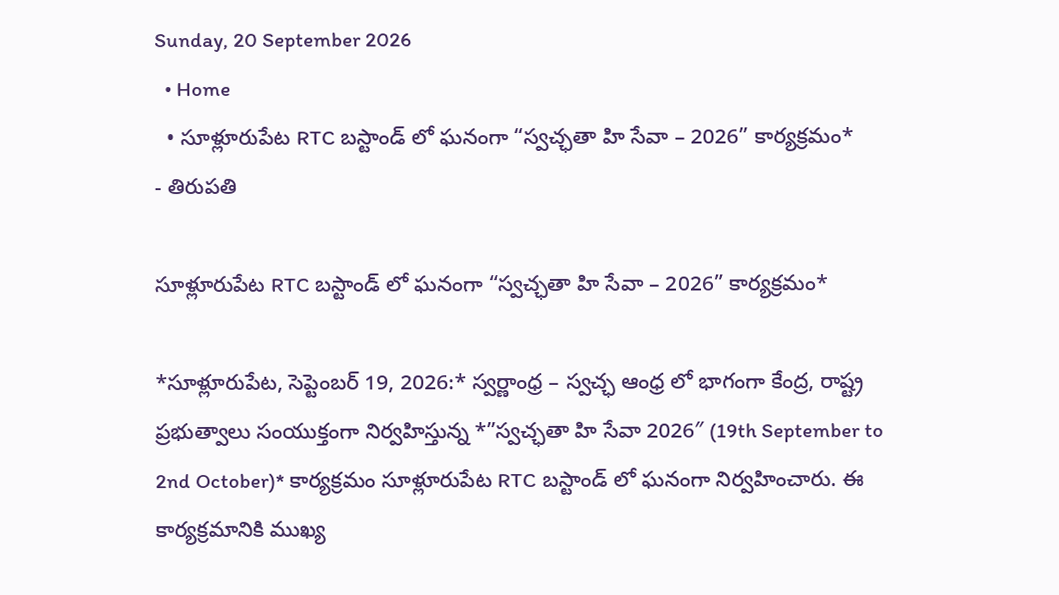Sunday, 20 September 2026
  • Home
  • సూళ్లూరుపేట RTC బస్టాండ్ లో ఘనంగా “స్వచ్ఛతా హి సేవా – 2026” కార్యక్రమం*
- తిరుపతి

సూళ్లూరుపేట RTC బస్టాండ్ లో ఘనంగా “స్వచ్ఛతా హి సేవా – 2026” కార్యక్రమం*

*సూళ్లూరుపేట, సెప్టెంబర్ 19, 2026:* స్వర్ణాంధ్ర – స్వచ్ఛ ఆంధ్ర లో భాగంగా కేంద్ర, రాష్ట్ర ప్రభుత్వాలు సంయుక్తంగా నిర్వహిస్తున్న *”స్వచ్ఛతా హి సేవా 2026″ (19th September to 2nd October)* కార్యక్రమం సూళ్లూరుపేట RTC బస్టాండ్ లో ఘనంగా నిర్వహించారు. ఈ కార్యక్రమానికి ముఖ్య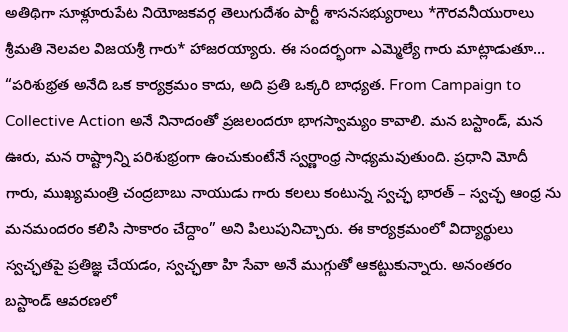అతిథిగా సూళ్లూరుపేట నియోజకవర్గ తెలుగుదేశం పార్టీ శాసనసభ్యురాలు *గౌరవనీయురాలు శ్రీమతి నెలవల విజయశ్రీ గారు* హాజరయ్యారు. ఈ సందర్భంగా ఎమ్మెల్యే గారు మాట్లాడుతూ… “పరిశుభ్రత అనేది ఒక కార్యక్రమం కాదు, అది ప్రతి ఒక్కరి బాధ్యత. From Campaign to Collective Action అనే నినాదంతో ప్రజలందరూ భాగస్వామ్యం కావాలి. మన బస్టాండ్, మన ఊరు, మన రాష్ట్రాన్ని పరిశుభ్రంగా ఉంచుకుంటేనే స్వర్ణాంధ్ర సాధ్యమవుతుంది. ప్రధాని మోదీ గారు, ముఖ్యమంత్రి చంద్రబాబు నాయుడు గారు కలలు కంటున్న స్వచ్ఛ భారత్ – స్వచ్ఛ ఆంధ్ర ను మనమందరం కలిసి సాకారం చేద్దాం” అని పిలుపునిచ్చారు. ఈ కార్యక్రమంలో విద్యార్థులు స్వచ్ఛతపై ప్రతిజ్ఞ చేయడం, స్వచ్ఛతా హి సేవా అనే ముగ్గుతో ఆకట్టుకున్నారు. అనంతరం బస్టాండ్ ఆవరణలో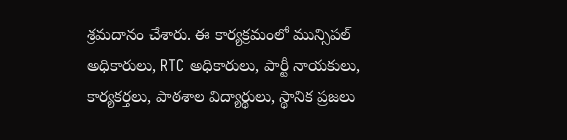శ్రమదానం చేశారు. ఈ కార్యక్రమంలో మున్సిపల్ అధికారులు, RTC అధికారులు, పార్టీ నాయకులు, కార్యకర్తలు, పాఠశాల విద్యార్థులు, స్థానిక ప్రజలు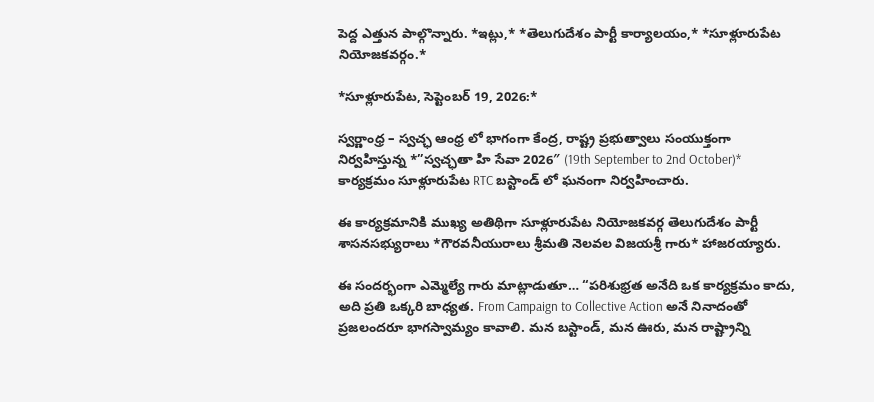పెద్ద ఎత్తున పాల్గొన్నారు. *ఇట్లు,* *తెలుగుదేశం పార్టీ కార్యాలయం,* *సూళ్లూరుపేట నియోజకవర్గం.*

*సూళ్లూరుపేట, సెప్టెంబర్ 19, 2026:*

స్వర్ణాంధ్ర – స్వచ్ఛ ఆంధ్ర లో భాగంగా కేంద్ర, రాష్ట్ర ప్రభుత్వాలు సంయుక్తంగా నిర్వహిస్తున్న *”స్వచ్ఛతా హి సేవా 2026″ (19th September to 2nd October)* కార్యక్రమం సూళ్లూరుపేట RTC బస్టాండ్ లో ఘనంగా నిర్వహించారు.

ఈ కార్యక్రమానికి ముఖ్య అతిథిగా సూళ్లూరుపేట నియోజకవర్గ తెలుగుదేశం పార్టీ శాసనసభ్యురాలు *గౌరవనీయురాలు శ్రీమతి నెలవల విజయశ్రీ గారు* హాజరయ్యారు.

ఈ సందర్భంగా ఎమ్మెల్యే గారు మాట్లాడుతూ… “పరిశుభ్రత అనేది ఒక కార్యక్రమం కాదు, అది ప్రతి ఒక్కరి బాధ్యత. From Campaign to Collective Action అనే నినాదంతో ప్రజలందరూ భాగస్వామ్యం కావాలి. మన బస్టాండ్, మన ఊరు, మన రాష్ట్రాన్ని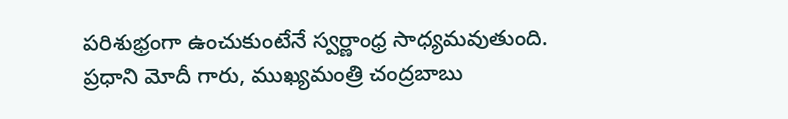పరిశుభ్రంగా ఉంచుకుంటేనే స్వర్ణాంధ్ర సాధ్యమవుతుంది. ప్రధాని మోదీ గారు, ముఖ్యమంత్రి చంద్రబాబు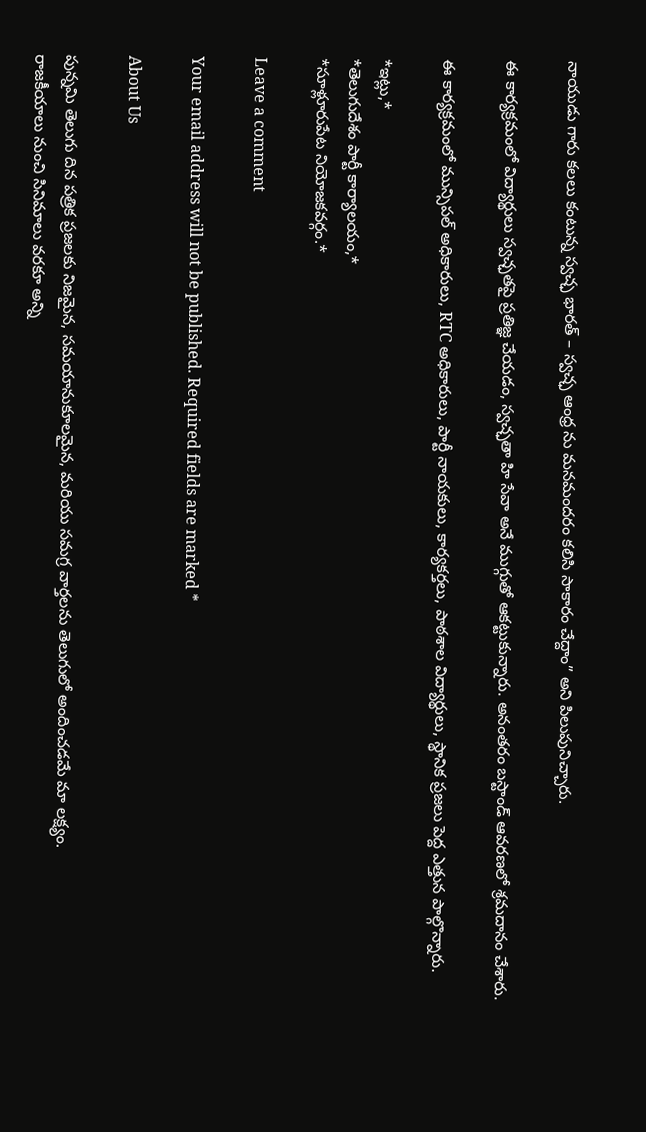నాయుడు గారు కలలు కంటున్న స్వచ్ఛ భారత్ – స్వచ్ఛ ఆంధ్ర ను మనమందరం కలిసి సాకారం చేద్దాం” అని పిలుపునిచ్చారు.

ఈ కార్యక్రమంలో విద్యార్థులు స్వచ్ఛతపై ప్రతిజ్ఞ చేయడం, స్వచ్ఛతా హి సేవా అనే ముగ్గుతో ఆకట్టుకున్నారు. అనంతరం బస్టాండ్ ఆవరణలో శ్రమదానం చేశారు.

ఈ కార్యక్రమంలో మున్సిపల్ అధికారులు, RTC అధికారులు, పార్టీ నాయకులు, కార్యకర్తలు, పాఠశాల విద్యార్థులు, స్థానిక ప్రజలు పెద్ద ఎత్తున పాల్గొన్నారు.

*ఇట్లు,*
*తెలుగుదేశం పార్టీ కార్యాలయం,*
*సూళ్లూరుపేట నియోజకవర్గం.*

Leave a comment

Your email address will not be published. Required fields are marked *

About Us

పున్నమి తెలుగు దిన పత్రిక ప్రజలకు నిజమైన, సమయానుకూలమైన, మరియు సమగ్ర వార్తలను తెలుగులో అందించడమే మా లక్ష్యం.
రాజకీయాలు నుంచి సినిమాలు వరకూ అన్ని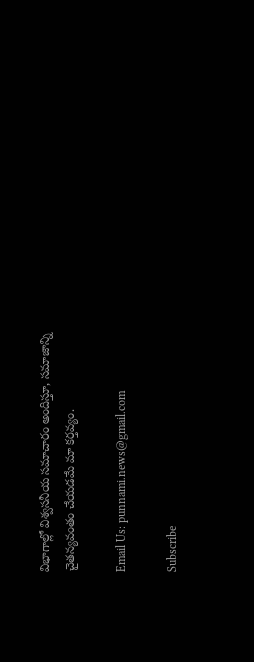విభాగాల్లో విశ్వసనీయ సమాచారం అందిస్తూ, సమాజాన్ని చైతన్యవంతం చేయడమే మా కర్తవ్యం.

Email Us: punnami.news@gmail.com

Subscribe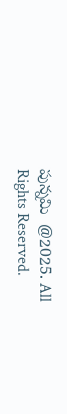పున్నమి  @2025. All Rights Reserved.